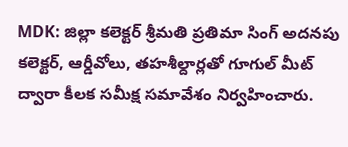MDK: జిల్లా కలెక్టర్ శ్రీమతి ప్రతిమా సింగ్ అదనపు కలెక్టర్, ఆర్డీవోలు, తహశీల్దార్లతో గూగుల్ మీట్ ద్వారా కీలక సమీక్ష సమావేశం నిర్వహించారు.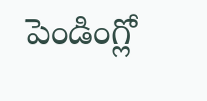పెండింగ్లో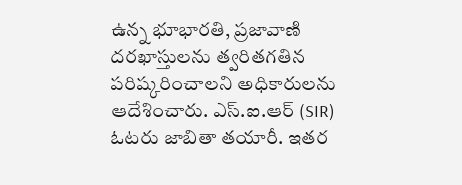ఉన్న భూభారతి, ప్రజావాణి దరఖాస్తులను త్వరితగతిన పరిష్కరించాలని అధికారులను ఆదేశించారు. ఎస్.ఐ.ఆర్ (SIR) ఓటరు జాబితా తయారీ. ఇతర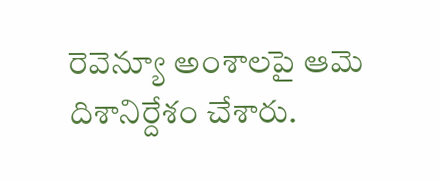రెవెన్యూ అంశాలపై ఆమె దిశానిర్దేశం చేశారు.